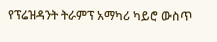የፕሬዝዳንት ትራምፕ አማካሪ ካይሮ ውስጥ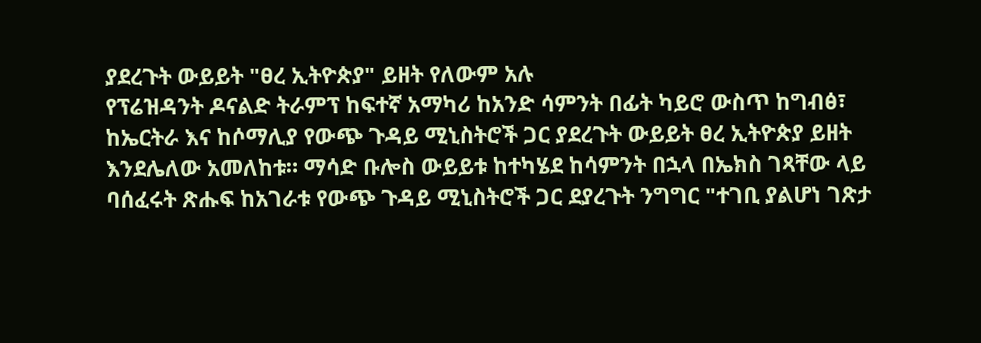ያደረጉት ውይይት "ፀረ ኢትዮጵያ" ይዘት የለውም አሉ
የፕሬዝዳንት ዶናልድ ትራምፕ ከፍተኛ አማካሪ ከአንድ ሳምንት በፊት ካይሮ ውስጥ ከግብፅ፣ ከኤርትራ እና ከሶማሊያ የውጭ ጉዳይ ሚኒስትሮች ጋር ያደረጉት ውይይት ፀረ ኢትዮጵያ ይዘት እንደሌለው አመለከቱ። ማሳድ ቡሎስ ውይይቱ ከተካሄደ ከሳምንት በኋላ በኤክስ ገጻቸው ላይ ባሰፈሩት ጽሑፍ ከአገራቱ የውጭ ጉዳይ ሚኒስትሮች ጋር ደያረጉት ንግግር "ተገቢ ያልሆነ ገጽታ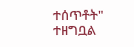ተሰጥቶት" ተዘግቧል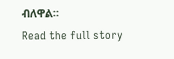ብለዋል።
Read the full story